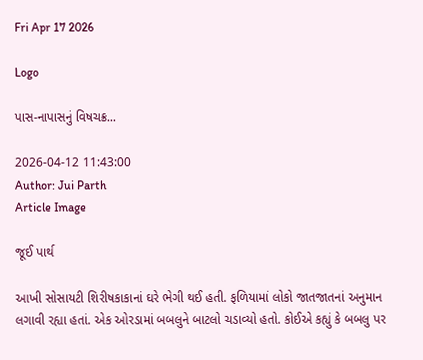Fri Apr 17 2026

Logo

પાસ-નાપાસનું વિષચક્ર...

2026-04-12 11:43:00
Author: Jui Parth
Article Image

જૂઈ પાર્થ

આખી સોસાયટી શિરીષકાકાનાં ઘરે ભેગી થઈ હતી. ફળિયામાં લોકો જાતજાતનાં અનુમાન લગાવી રહ્યા હતાં. એક ઓરડામાં બબલુને બાટલો ચડાવ્યો હતો. કોઈએ કહ્યું કે બબલુ પર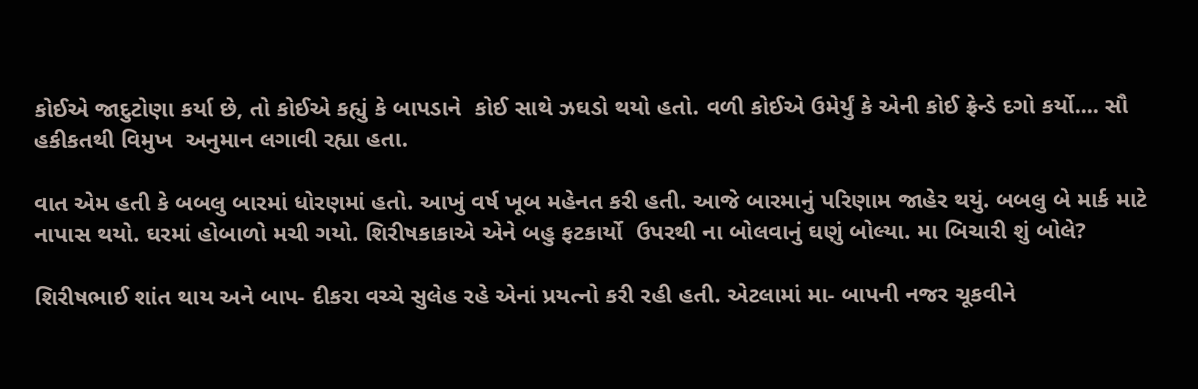કોઈએ જાદુટોણા કર્યા છે, તો કોઈએ કહ્યું કે બાપડાને  કોઈ સાથે ઝઘડો થયો હતો. વળી કોઈએ ઉમેર્યું કે એની કોઈ ફ્રેન્ડે દગો કર્યો.... સૌ હકીકતથી વિમુખ  અનુમાન લગાવી રહ્યા હતા.

વાત એમ હતી કે બબલુ બારમાં ધોરણમાં હતો. આખું વર્ષ ખૂબ મહેનત કરી હતી. આજે બારમાનું પરિણામ જાહેર થયું. બબલુ બે માર્ક માટે નાપાસ થયો. ઘરમાં હોબાળો મચી ગયો. શિરીષકાકાએ એને બહુ ફટકાર્યો  ઉપરથી ના બોલવાનું ઘણું બોલ્યા. મા બિચારી શું બોલે?

શિરીષભાઈ શાંત થાય અને બાપ- દીકરા વચ્ચે સુલેહ રહે એનાં પ્રયત્નો કરી રહી હતી. એટલામાં મા- બાપની નજર ચૂકવીને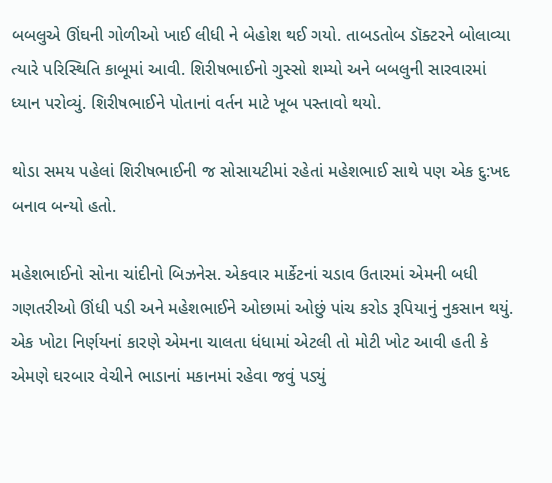બબલુએ ઊંઘની ગોળીઓ ખાઈ લીધી ને બેહોશ થઈ ગયો. તાબડતોબ ડૉક્ટરને બોલાવ્યા ત્યારે પરિસ્થિતિ કાબૂમાં આવી. શિરીષભાઈનો ગુસ્સો શમ્યો અને બબલુની સારવારમાં ધ્યાન પરોવ્યું. શિરીષભાઈને પોતાનાં વર્તન માટે ખૂબ પસ્તાવો થયો.

થોડા સમય પહેલાં શિરીષભાઈની જ સોસાયટીમાં રહેતાં મહેશભાઈ સાથે પણ એક દુ:ખદ બનાવ બન્યો હતો.

મહેશભાઈનો સોના ચાંદીનો બિઝનેસ. એકવાર માર્કેટનાં ચડાવ ઉતારમાં એમની બધી ગણતરીઓ ઊંધી પડી અને મહેશભાઈને ઓછામાં ઓછું પાંચ કરોડ રૂપિયાનું નુકસાન થયું. એક ખોટા નિર્ણયનાં કારણે એમના ચાલતા ધંધામાં એટલી તો મોટી ખોટ આવી હતી કે એમણે ઘરબાર વેચીને ભાડાનાં મકાનમાં રહેવા જવું પડ્યું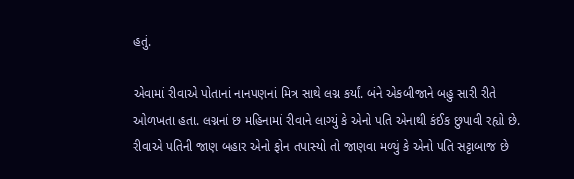હતું.

એવામાં રીવાએ પોતાનાં નાનપણનાં મિત્ર સાથે લગ્ન કર્યાં. બંને એકબીજાને બહુ સારી રીતે ઓળખતા હતા. લગ્નનાં છ મહિનામાં રીવાને લાગ્યું કે એનો પતિ એનાથી કંઈક છુપાવી રહ્યો છે. રીવાએ પતિની જાણ બહાર એનો ફોન તપાસ્યો તો જાણવા મળ્યું કે એનો પતિ સટ્ટાબાજ છે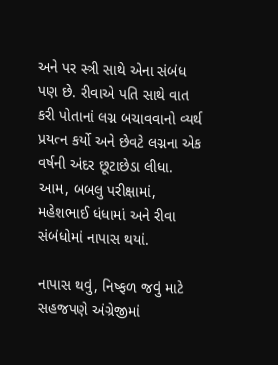અને પર સ્ત્રી સાથે એના સંબંધ પણ છે. રીવાએ પતિ સાથે વાત કરી પોતાનાં લગ્ન બચાવવાનો વ્યર્થ પ્રયત્ન કર્યો અને છેવટે લગ્નના એક વર્ષની અંદર છૂટાછેડા લીધા. આમ, બબલુ પરીક્ષામાં, મહેશભાઈ ધંધામાં અને રીવા સંબંધોમાં નાપાસ થયાં.

નાપાસ થવું, નિષ્ફળ જવું માટે સહજપણે અંગ્રેજીમાં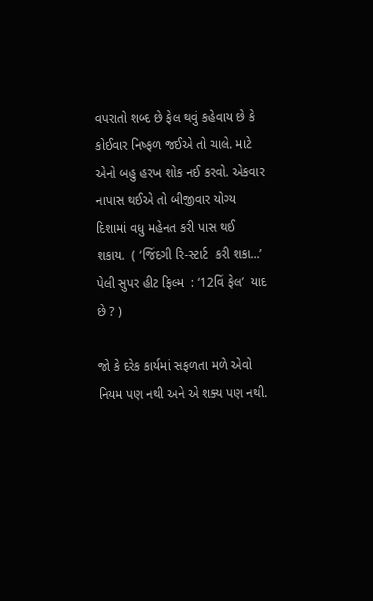વપરાતો શબ્દ છે ફેલ થવું કહેવાય છે કે કોઈવાર નિષ્ફળ જઈએ તો ચાલે. માટે એનો બહુ હરખ શોક નઈ કરવો. એકવાર નાપાસ થઈએ તો બીજીવાર યોગ્ય દિશામાં વધુ મહેનત કરી પાસ થઈ શકાય.  ( ‘જિંદગી રિ-સ્ટાર્ટ  કરી શકા...’ પેલી સુપર હીટ ફિલ્મ  : ‘12વિં ફેલ’  યાદ છે ? )

જો કે દરેક કાર્યમાં સફળતા મળે એવો નિયમ પણ નથી અને એ શક્ય પણ નથી.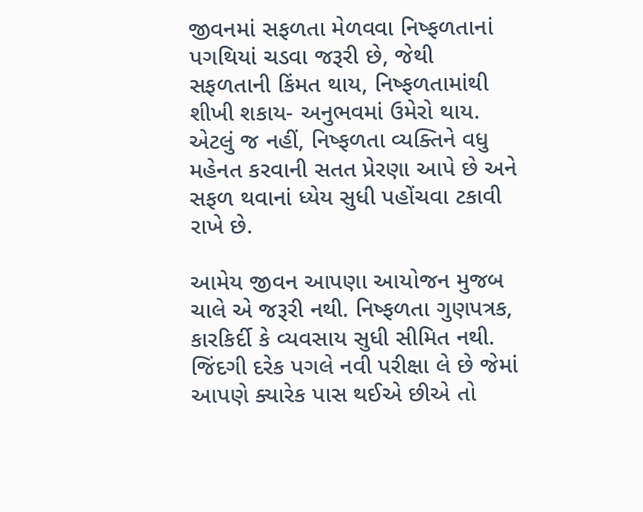જીવનમાં સફળતા મેળવવા નિષ્ફળતાનાં પગથિયાં ચડવા જરૂરી છે, જેથી સફળતાની કિંમત થાય, નિષ્ફળતામાંથી શીખી શકાય- અનુભવમાં ઉમેરો થાય. એટલું જ નહીં, નિષ્ફળતા વ્યક્તિને વધુ મહેનત કરવાની સતત પ્રેરણા આપે છે અને સફળ થવાનાં ધ્યેય સુધી પહોંચવા ટકાવી રાખે છે.

આમેય જીવન આપણા આયોજન મુજબ ચાલે એ જરૂરી નથી. નિષ્ફળતા ગુણપત્રક, કારકિર્દી કે વ્યવસાય સુધી સીમિત નથી. જિંદગી દરેક પગલે નવી પરીક્ષા લે છે જેમાં આપણે ક્યારેક પાસ થઈએ છીએ તો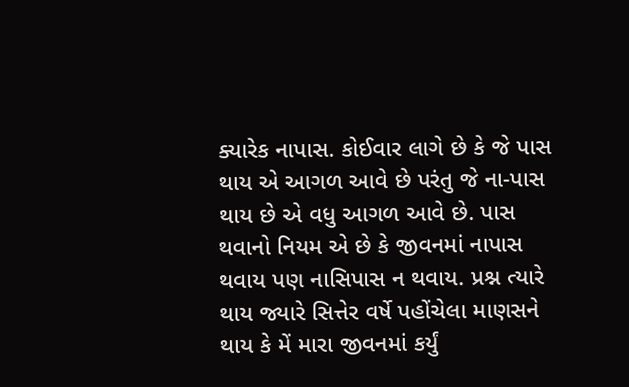ક્યારેક નાપાસ. કોઈવાર લાગે છે કે જે પાસ થાય એ આગળ આવે છે પરંતુ જે ના-પાસ થાય છે એ વધુ આગળ આવે છે. પાસ થવાનો નિયમ એ છે કે જીવનમાં નાપાસ થવાય પણ નાસિપાસ ન થવાય. પ્રશ્ન ત્યારે થાય જ્યારે સિત્તેર વર્ષે પહોંચેલા માણસને થાય કે મેં મારા જીવનમાં કર્યું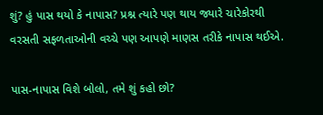શું? હું પાસ થયો કે નાપાસ? પ્રશ્ન ત્યારે પણ થાય જ્યારે ચારેકોરથી વરસતી સફળતાઓની વચ્ચે પણ આપણે માણસ તરીકે નાપાસ થઈએ.

પાસ-નાપાસ વિશે બોલો, તમે શું કહો છો?